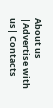About us |Advertise with us| Contacts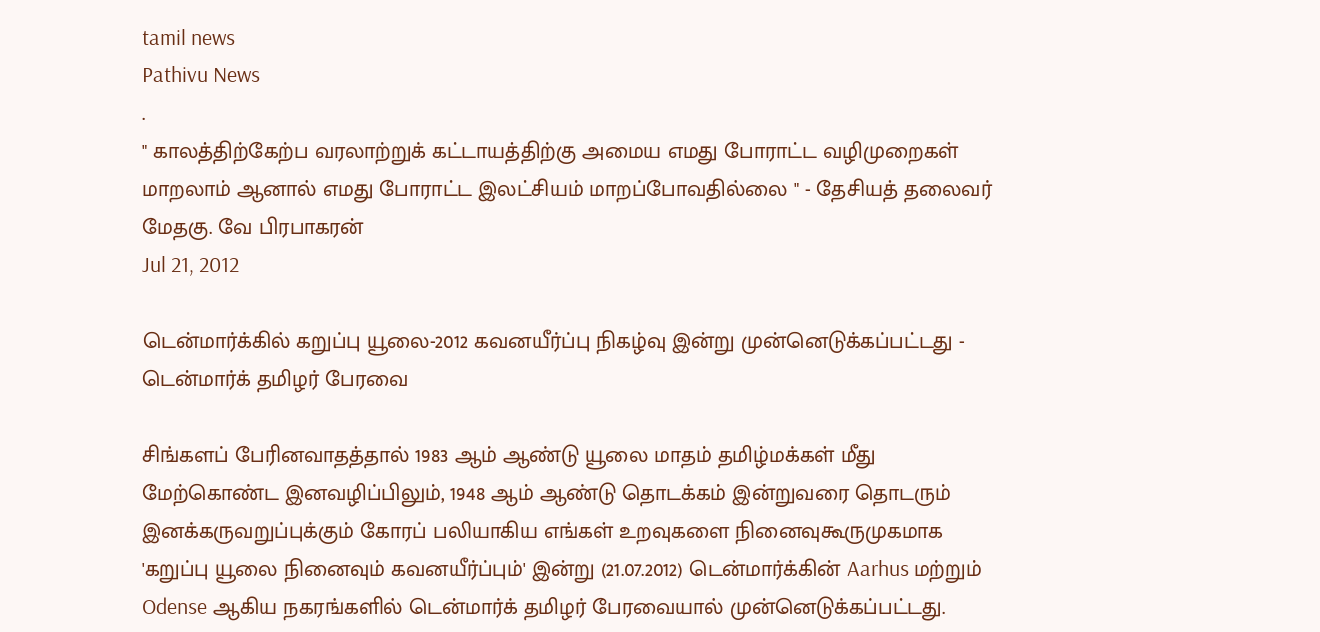tamil news
Pathivu News
.
" காலத்திற்கேற்ப வரலாற்றுக் கட்டாயத்திற்கு அமைய எமது போராட்ட வழிமுறைகள் மாறலாம் ஆனால் எமது போராட்ட இலட்சியம் மாறப்போவதில்லை " - தேசியத் தலைவர் மேதகு. வே பிரபாகரன்
Jul 21, 2012

டென்மார்க்கில் கறுப்பு யூலை-2012 கவனயீர்ப்பு நிகழ்வு இன்று முன்னெடுக்கப்பட்டது - டென்மார்க் தமிழர் பேரவை

சிங்களப் பேரினவாதத்தால் 1983 ஆம் ஆண்டு யூலை மாதம் தமிழ்மக்கள் மீது மேற்கொண்ட இனவழிப்பிலும், 1948 ஆம் ஆண்டு தொடக்கம் இன்றுவரை தொடரும் இனக்கருவறுப்புக்கும் கோரப் பலியாகிய எங்கள் உறவுகளை நினைவுகூருமுகமாக 'கறுப்பு யூலை நினைவும் கவனயீர்ப்பும்' இன்று (21.07.2012) டென்மார்க்கின் Aarhus மற்றும் Odense ஆகிய நகரங்களில் டென்மார்க் தமிழர் பேரவையால் முன்னெடுக்கப்பட்டது.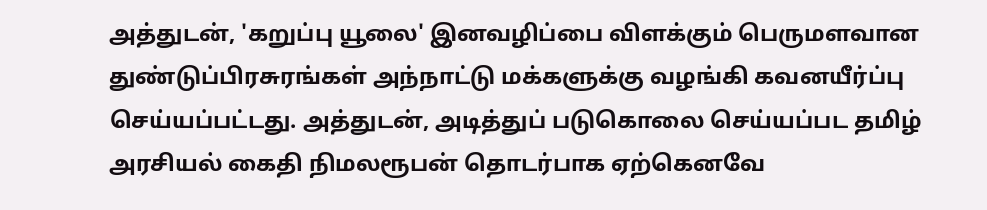அத்துடன், 'கறுப்பு யூலை' இனவழிப்பை விளக்கும் பெருமளவான துண்டுப்பிரசுரங்கள் அந்நாட்டு மக்களுக்கு வழங்கி கவனயீர்ப்பு செய்யப்பட்டது. அத்துடன், அடித்துப் படுகொலை செய்யப்பட தமிழ் அரசியல் கைதி நிமலரூபன் தொடர்பாக ஏற்கெனவே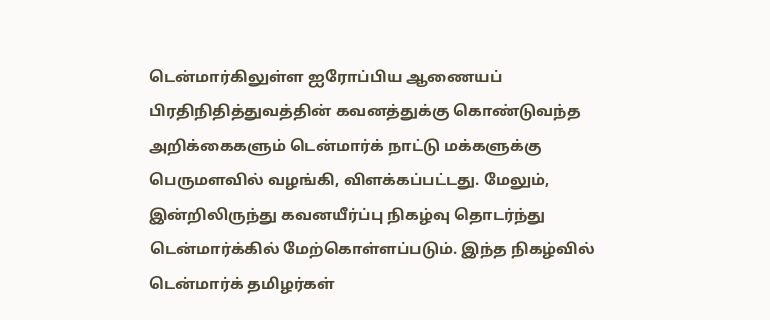டென்மார்கிலுள்ள ஐரோப்பிய ஆணையப் பிரதிநிதித்துவத்தின் கவனத்துக்கு கொண்டுவந்த அறிக்கைகளும் டென்மார்க் நாட்டு மக்களுக்கு பெருமளவில் வழங்கி, விளக்கப்பட்டது. மேலும், இன்றிலிருந்து கவனயீர்ப்பு நிகழ்வு தொடர்ந்து டென்மார்க்கில் மேற்கொள்ளப்படும். இந்த நிகழ்வில் டென்மார்க் தமிழர்கள்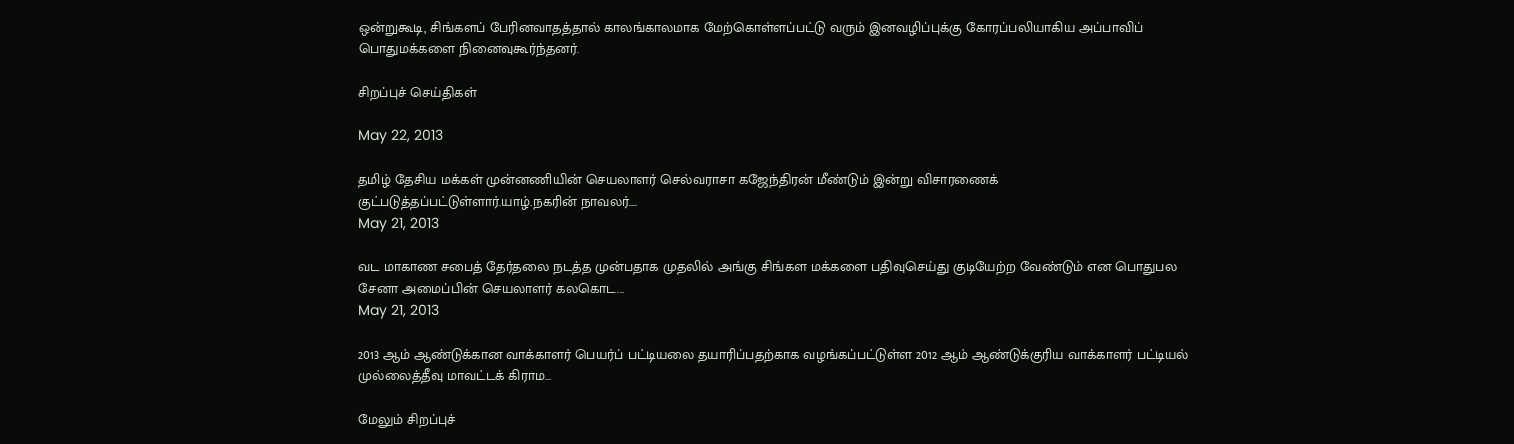ஒன்றுகூடி, சிங்களப் பேரினவாதத்தால் காலங்காலமாக மேற்கொள்ளப்பட்டு வரும் இனவழிப்புக்கு கோரப்பலியாகிய அப்பாவிப் பொதுமக்களை நினைவுகூர்ந்தனர்.

சிறப்புச் செய்திகள்

May 22, 2013

தமிழ் தேசிய மக்கள் முன்னணியின் செயலாளர் செல்வராசா கஜேந்திரன் மீண்டும் இன்று விசாரணைக் குட்படுத்தப்பட்டுள்ளார்.யாழ்.நகரின் நாவலர்....
May 21, 2013

வட மாகாண சபைத் தேர்தலை நடத்த முன்பதாக முதலில் அங்கு சிங்கள மக்களை பதிவுசெய்து குடியேற்ற வேண்டும் என பொதுபல சேனா அமைப்பின் செயலாளர் கலகொட...
May 21, 2013

2013 ஆம் ஆண்டுக்கான வாக்காளர் பெயர்ப் பட்டியலை தயாரிப்பதற்காக வழங்கப்பட்டுள்ள 2012 ஆம் ஆண்டுக்குரிய வாக்காளர் பட்டியல் முல்லைத்தீவு மாவட்டக் கிராம...

மேலும் சிறப்புச்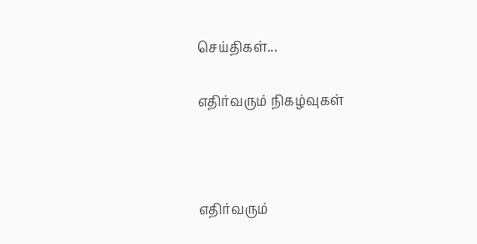செய்திகள்...

எதிர்வரும் நிகழ்வுகள்



எதிர்வரும்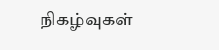நிகழ்வுகள்